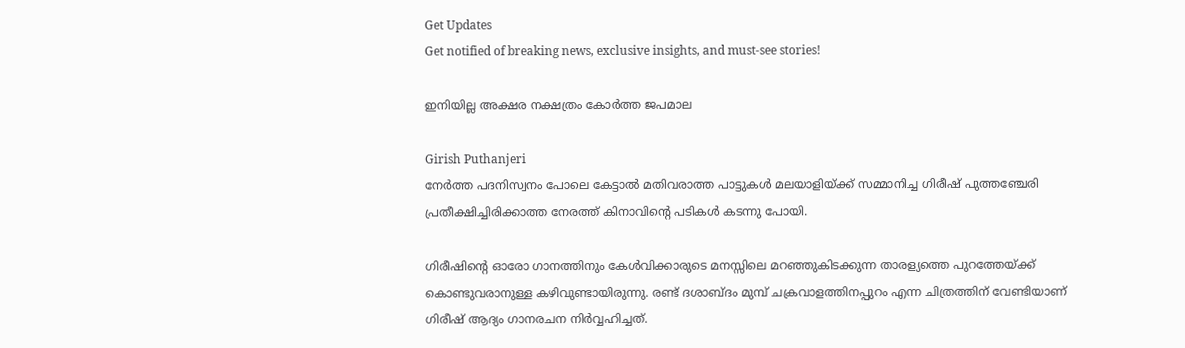Get Updates
Get notified of breaking news, exclusive insights, and must-see stories!

ഇനിയില്ല അക്ഷര നക്ഷത്രം കോര്‍ത്ത ജപമാല

Girish Puthanjeri
നേര്‍ത്ത പദനിസ്വനം പോലെ കേട്ടാല്‍ മതിവരാത്ത പാട്ടുകള്‍ മലയാളിയ്ക്ക് സമ്മാനിച്ച ഗിരീഷ് പുത്തഞ്ചേരി പ്രതീക്ഷിച്ചിരിക്കാത്ത നേരത്ത് കിനാവിന്റെ പടികള്‍ കടന്നു പോയി.

ഗിരീഷിന്റെ ഓരോ ഗാനത്തിനും കേള്‍വിക്കാരുടെ മനസ്സിലെ മറഞ്ഞുകിടക്കുന്ന താരള്യത്തെ പുറത്തേയ്ക്ക് കൊണ്ടുവരാനുള്ള കഴിവുണ്ടായിരുന്നു. രണ്ട് ദശാബ്ദം മുമ്പ് ചക്രവാളത്തിനപ്പുറം എന്ന ചിത്രത്തിന് വേണ്ടിയാണ് ഗിരീഷ് ആദ്യം ഗാനരചന നിര്‍വ്വഹിച്ചത്.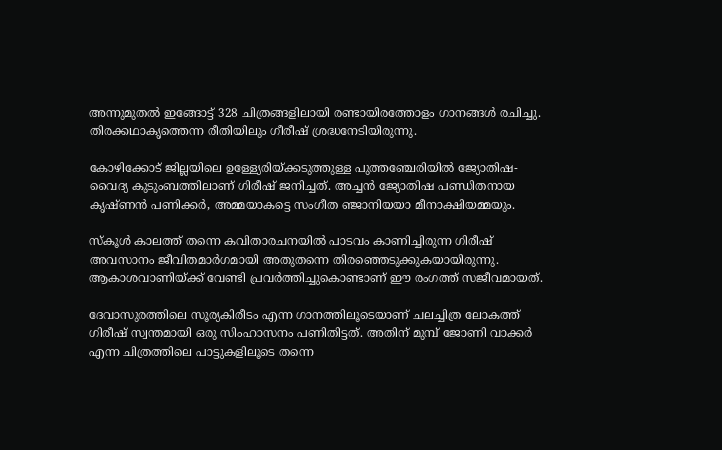അന്നുമുതല്‍ ഇങ്ങോട്ട് 328 ചിത്രങ്ങളിലായി രണ്ടായിരത്തോളം ഗാനങ്ങള്‍ രചിച്ചു. തിരക്കഥാകൃത്തെന്ന രീതിയിലും ഗീരീഷ് ശ്രദ്ധനേടിയിരുന്നു.

കോഴിക്കോട് ജില്ലയിലെ ഉള്ള്യേരിയ്ക്കടുത്തുള്ള പുത്തഞ്ചേരിയില്‍ ജ്യോതിഷ-വൈദ്യ കുടുംബത്തിലാണ് ഗിരീഷ് ജനിച്ചത്. അച്ചന്‍ ജ്യോതിഷ പണ്ഡിതനായ കൃഷ്ണന്‍ പണിക്കര്‍, അമ്മയാകട്ടെ സംഗീത ഞ്ജാനിയയാ മീനാക്ഷിയമ്മയും.

സ്‌കൂള്‍ കാലത്ത് തന്നെ കവിതാരചനയില്‍ പാടവം കാണിച്ചിരുന്ന ഗിരീഷ് അവസാനം ജീവിതമാര്‍ഗമായി അതുതന്നെ തിരഞ്ഞെടുക്കുകയായിരുന്നു. ആകാശവാണിയ്ക്ക് വേണ്ടി പ്രവര്‍ത്തിച്ചുകൊണ്ടാണ് ഈ രംഗത്ത് സജീവമായത്.

ദേവാസുരത്തിലെ സൂര്യകിരീടം എന്ന ഗാനത്തിലൂടെയാണ് ചലച്ചിത്ര ലോകത്ത് ഗിരീഷ് സ്വന്തമായി ഒരു സിംഹാസനം പണിതിട്ടത്. അതിന് മുമ്പ് ജോണി വാക്കര്‍ എന്ന ചിത്രത്തിലെ പാട്ടുകളിലൂടെ തന്നെ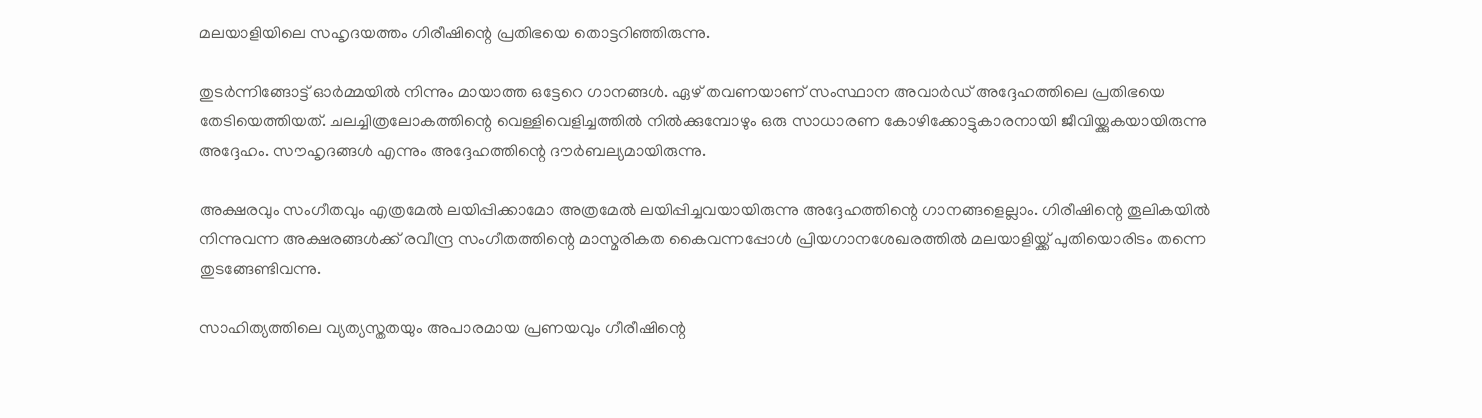മലയാളിയിലെ സഹൃദയത്തം ഗിരീഷിന്റെ പ്രതിഭയെ തൊട്ടറിഞ്ഞിരുന്നു.

തുടര്‍ന്നിങ്ങോട്ട് ഓര്‍മ്മയില്‍ നിന്നും മായാത്ത ഒട്ടേറെ ഗാനങ്ങള്‍. ഏഴ് തവണയാണ് സംസ്ഥാന അവാര്‍ഡ് അദ്ദേഹത്തിലെ പ്രതിഭയെ തേടിയെത്തിയത്. ചലച്ചിത്രലോകത്തിന്റെ വെള്ളിവെളിച്ചത്തില്‍ നില്‍ക്കുമ്പോഴും ഒരു സാധാരണ കോഴിക്കോട്ടുകാരനായി ജീവിയ്ക്കുകയായിരുന്നു അദ്ദേഹം. സൗഹൃദങ്ങള്‍ എന്നും അദ്ദേഹത്തിന്റെ ദൗര്‍ബല്യമായിരുന്നു.

അക്ഷരവും സംഗീതവും എത്രമേല്‍ ലയിപ്പിക്കാമോ അത്രമേല്‍ ലയിപ്പിച്ചവയായിരുന്നു അദ്ദേഹത്തിന്റെ ഗാനങ്ങളെല്ലാം. ഗിരീഷിന്റെ തൂലികയില്‍ നിന്നുവന്ന അക്ഷരങ്ങള്‍ക്ക് രവീന്ദ്ര സംഗീതത്തിന്റെ മാസ്മരികത കൈവന്നപ്പോള്‍ പ്രിയഗാനശേഖരത്തില്‍ മലയാളിയ്ക്ക് പുതിയൊരിടം തന്നെ തുടങ്ങേണ്ടിവന്നു.

സാഹിത്യത്തിലെ വ്യത്യസ്തതയും അപാരമായ പ്രണയവും ഗീരീഷിന്റെ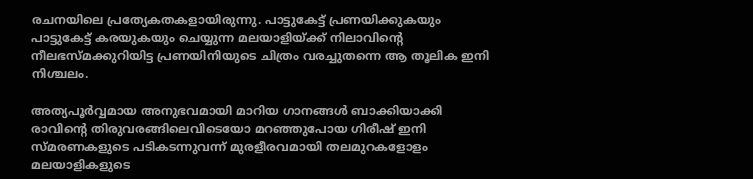രചനയിലെ പ്രത്യേകതകളായിരുന്നു. പാട്ടുകേട്ട് പ്രണയിക്കുകയും പാട്ടുകേട്ട് കരയുകയും ചെയ്യുന്ന മലയാളിയ്ക്ക് നിലാവിന്റെ നീലഭസ്മക്കുറിയിട്ട പ്രണയിനിയുടെ ചിത്രം വരച്ചുതന്നെ ആ തൂലിക ഇനി നിശ്ചലം.

അത്യപൂര്‍വ്വമായ അനുഭവമായി മാറിയ ഗാനങ്ങള്‍ ബാക്കിയാക്കി രാവിന്റെ തിരുവരങ്ങിലെവിടെയോ മറഞ്ഞുപോയ ഗിരീഷ് ഇനി സ്മരണകളുടെ പടികടന്നുവന്ന് മുരളീരവമായി തലമുറകളോളം മലയാളികളുടെ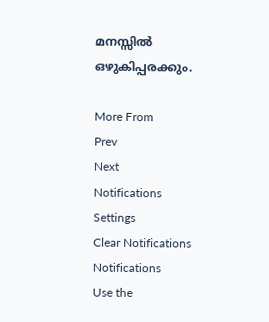മനസ്സില്‍ ഒഴുകിപ്പരക്കും.

More From
Prev
Next
Notifications
Settings
Clear Notifications
Notifications
Use the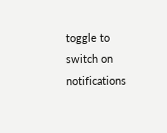toggle to switch on notifications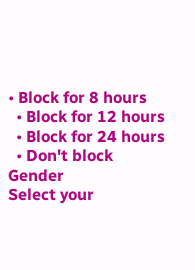• Block for 8 hours
  • Block for 12 hours
  • Block for 24 hours
  • Don't block
Gender
Select your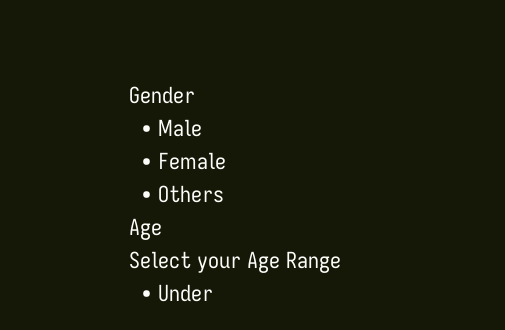Gender
  • Male
  • Female
  • Others
Age
Select your Age Range
  • Under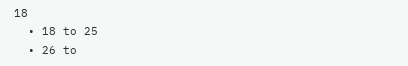18
  • 18 to 25
  • 26 to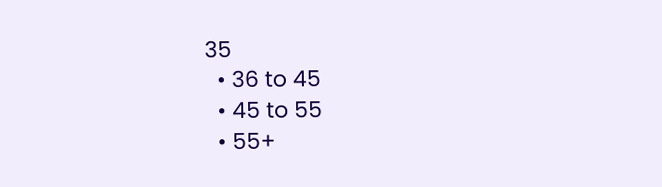35
  • 36 to 45
  • 45 to 55
  • 55+